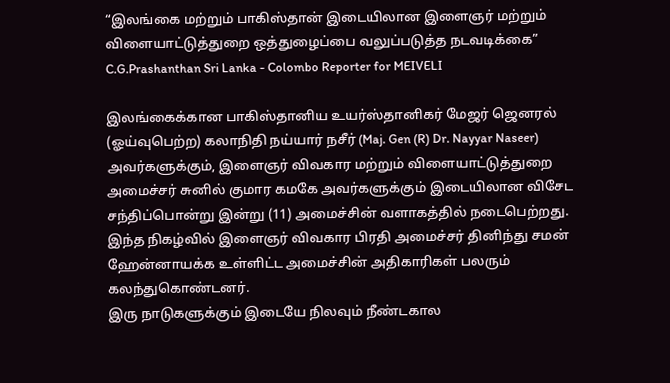“இலங்கை மற்றும் பாகிஸ்தான் இடையிலான இளைஞர் மற்றும் விளையாட்டுத்துறை ஒத்துழைப்பை வலுப்படுத்த நடவடிக்கை”
C.G.Prashanthan Sri Lanka - Colombo Reporter for MEIVELI

இலங்கைக்கான பாகிஸ்தானிய உயர்ஸ்தானிகர் மேஜர் ஜெனரல் (ஓய்வுபெற்ற) கலாநிதி நய்யார் நசீர் (Maj. Gen (R) Dr. Nayyar Naseer) அவர்களுக்கும், இளைஞர் விவகார மற்றும் விளையாட்டுத்துறை அமைச்சர் சுனில் குமார கமகே அவர்களுக்கும் இடையிலான விசேட சந்திப்பொன்று இன்று (11) அமைச்சின் வளாகத்தில் நடைபெற்றது.
இந்த நிகழ்வில் இளைஞர் விவகார பிரதி அமைச்சர் தினிந்து சமன் ஹேன்னாயக்க உள்ளிட்ட அமைச்சின் அதிகாரிகள் பலரும் கலந்துகொண்டனர்.
இரு நாடுகளுக்கும் இடையே நிலவும் நீண்டகால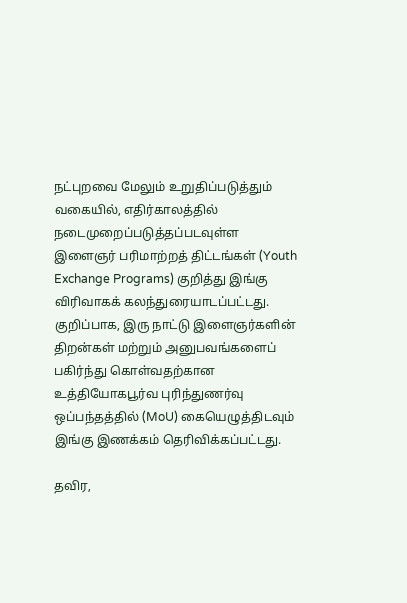நட்புறவை மேலும் உறுதிப்படுத்தும் வகையில், எதிர்காலத்தில் நடைமுறைப்படுத்தப்படவுள்ள இளைஞர் பரிமாற்றத் திட்டங்கள் (Youth Exchange Programs) குறித்து இங்கு விரிவாகக் கலந்துரையாடப்பட்டது. குறிப்பாக, இரு நாட்டு இளைஞர்களின் திறன்கள் மற்றும் அனுபவங்களைப் பகிர்ந்து கொள்வதற்கான உத்தியோகபூர்வ புரிந்துணர்வு ஒப்பந்தத்தில் (MoU) கையெழுத்திடவும் இங்கு இணக்கம் தெரிவிக்கப்பட்டது.

தவிர,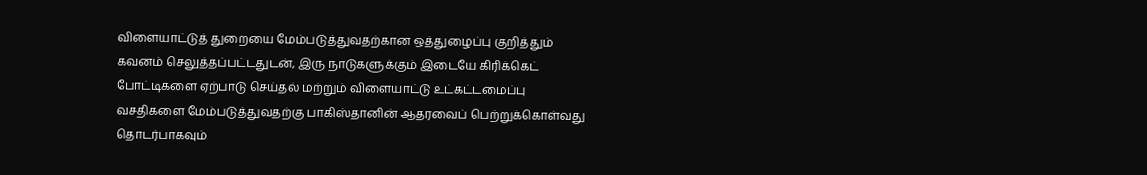விளையாட்டுத் துறையை மேம்படுத்துவதற்கான ஒத்துழைப்பு குறித்தும் கவனம் செலுத்தப்பட்டதுடன், இரு நாடுகளுக்கும் இடையே கிரிக்கெட் போட்டிகளை ஏற்பாடு செய்தல் மற்றும் விளையாட்டு உட்கட்டமைப்பு வசதிகளை மேம்படுத்துவதற்கு பாகிஸ்தானின் ஆதரவைப் பெற்றுக்கொள்வது தொடர்பாகவும்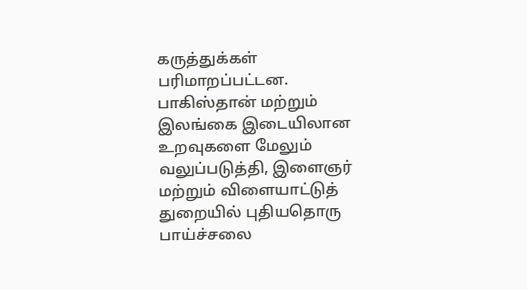கருத்துக்கள் பரிமாறப்பட்டன.
பாகிஸ்தான் மற்றும் இலங்கை இடையிலான உறவுகளை மேலும் வலுப்படுத்தி, இளைஞர் மற்றும் விளையாட்டுத் துறையில் புதியதொரு பாய்ச்சலை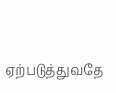ஏற்படுத்துவதே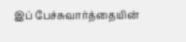இப் பேச்சுவார்த்தையின்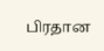பிரதான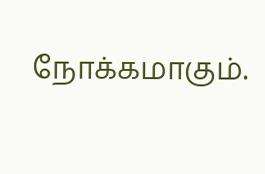நோக்கமாகும்.